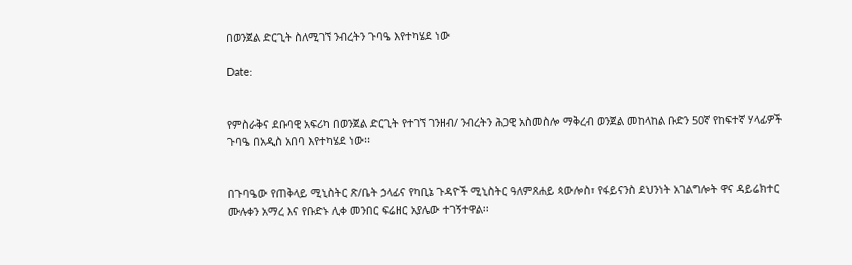በወንጀል ድርጊት ስለሚገኘ ንብረትን ጉባዔ እየተካሄደ ነው

Date:


የምስራቅና ደቡባዊ አፍሪካ በወንጀል ድርጊት የተገኘ ገንዘብ/ ንብረትን ሕጋዊ አስመስሎ ማቅረብ ወንጀል መከላከል ቡድን 50ኛ የከፍተኛ ሃላፊዎች ጉባዔ በአዲስ አበባ እየተካሄደ ነው፡፡


በጉባዔው የጠቅላይ ሚኒስትር ጽ/ቤት ኃላፊና የካቢኔ ጉዳዮች ሚኒስትር ዓለምጸሐይ ጳውሎስ፣ የፋይናንስ ደህንነት አገልግሎት ዋና ዳይሬክተር ሙሉቀን አማረ እና የቡድኑ ሊቀ መንበር ፍሬዘር አያሌው ተገኝተዋል፡፡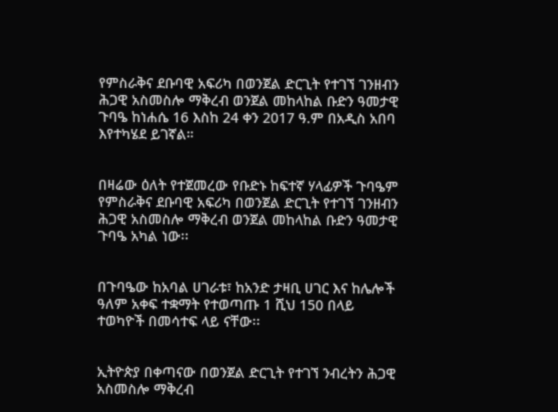የምስራቅና ደቡባዊ አፍሪካ በወንጀል ድርጊት የተገኘ ገንዘብን ሕጋዊ አስመስሎ ማቅረብ ወንጀል መከላከል ቡድን ዓመታዊ ጉባዔ ከነሐሴ 16 እስከ 24 ቀን 2017 ዓ.ም በአዲስ አበባ እየተካሄደ ይገኛል።


በዛሬው ዕለት የተጀመረው የቡድኑ ከፍተኛ ሃላፊዎች ጉባዔም የምስራቅና ደቡባዊ አፍሪካ በወንጀል ድርጊት የተገኘ ገንዘብን ሕጋዊ አስመስሎ ማቅረብ ወንጀል መከላከል ቡድን ዓመታዊ ጉባዔ አካል ነው፡፡


በጉባዔው ከአባል ሀገራቱ፣ ከአንድ ታዛቢ ሀገር እና ከሌሎች ዓለም አቀፍ ተቋማት የተወጣጡ 1 ሺህ 150 በላይ ተወካዮች በመሳተፍ ላይ ናቸው፡፡


ኢትዮጵያ በቀጣናው በወንጀል ድርጊት የተገኘ ንብረትን ሕጋዊ አስመስሎ ማቅረብ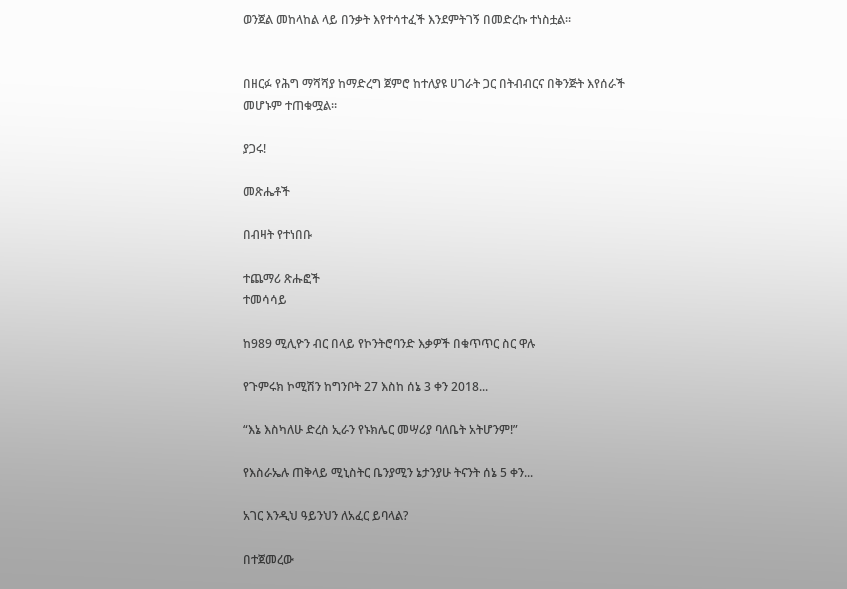ወንጀል መከላከል ላይ በንቃት እየተሳተፈች እንደምትገኝ በመድረኩ ተነስቷል፡፡


በዘርፉ የሕግ ማሻሻያ ከማድረግ ጀምሮ ከተለያዩ ሀገራት ጋር በትብብርና በቅንጅት እየሰራች መሆኑም ተጠቁሟል።

ያጋሩ!

መጽሔቶች

በብዛት የተነበቡ

ተጨማሪ ጽሑፎች
ተመሳሳይ

ከ989 ሚሊዮን ብር በላይ የኮንትሮባንድ እቃዎች በቁጥጥር ስር ዋሉ

የጉምሩክ ኮሚሽን ከግንቦት 27 እስከ ሰኔ 3 ቀን 2018...

“እኔ እስካለሁ ድረስ ኢራን የኑክሌር መሣሪያ ባለቤት አትሆንም!”

የእስራኤሉ ጠቅላይ ሚኒስትር ቤንያሚን ኔታንያሁ ትናንት ሰኔ 5 ቀን...

አገር እንዲህ ዓይንህን ለአፈር ይባላል?

በተጀመረው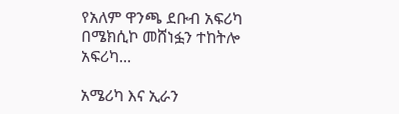የአለም ዋንጫ ደቡብ አፍሪካ በሜክሲኮ መሸነፏን ተከትሎ አፍሪካ...

አሜሪካ እና ኢራን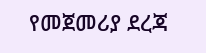የመጀመሪያ ደረጃ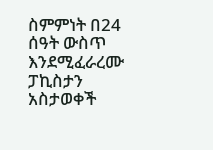ስምምነት በ24 ሰዓት ውስጥ እንደሚፈራረሙ ፓኪስታን አስታወቀች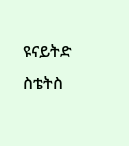ዩናይትድ ስቴትስ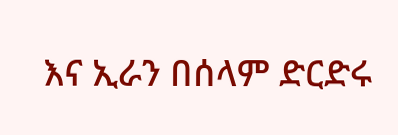እና ኢራን በሰላም ድርድሩ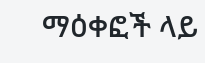ማዕቀፎች ላይ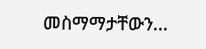መስማማታቸውን...